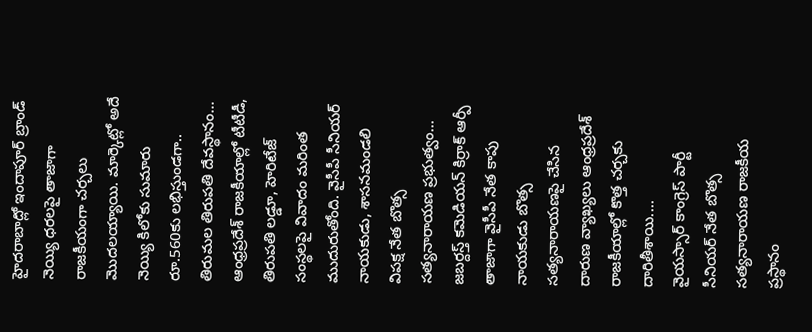హైదరాబాద్లో ఇందాపూర్ బ్రాండ్ నెయ్యి ధరలపై తాజాగా రాజకీయంగా చర్చలు మొదలయ్యాయి. మార్కెట్లో అదే నెయ్యి కిలోకు సుమారు రూ.560కు లభిస్తుండగా.. తిరుమల తిరుపతి దేవస్థానం...
ఆంధ్రప్రదేశ్ రాజకీయాల్లో టీటీడీ, తిరుపతి లడ్డూ, హెరిటేజ్ సంస్థలపై వివాదం మరింత ముదురుతోంది. వైసీపీ సీనియర్ నాయకుడు, శాసనమండలి విపక్ష నేత బొత్స సత్యనారాయణ ప్రభుత్వం...
జబర్దస్త్ కమెడియన్ కిర్రాక్ ఆర్పీ తాజాగా వైసీపీ నేత కాపు నాయకుడు బొత్స సత్యనారాయణపై చేసిన దారుణ వ్యాఖ్యలు ఆంధ్రప్రదేశ్ రాజకీయాల్లో కొత్త చర్చకు దారితీశాయి....
వైయస్సార్ కాంగ్రెస్ పార్టీ సీనియర్ నేత బొత్స సత్యనారాయణ రాజకీయ ప్రస్థానం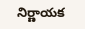నిర్ణాయక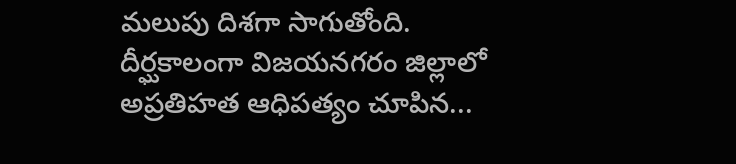మలుపు దిశగా సాగుతోంది. దీర్ఘకాలంగా విజయనగరం జిల్లాలో అప్రతిహత ఆధిపత్యం చూపిన...